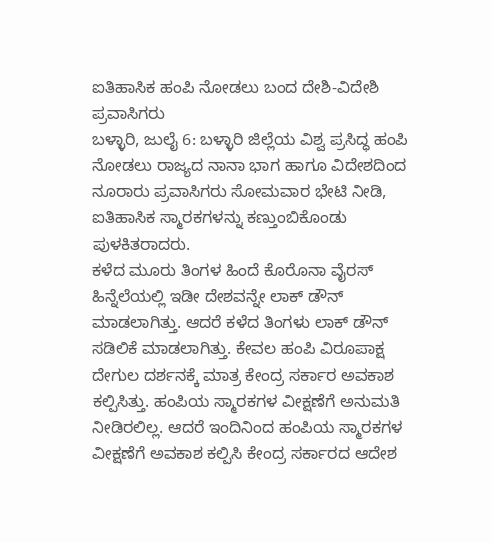ಐತಿಹಾಸಿಕ ಹಂಪಿ ನೋಡಲು ಬಂದ ದೇಶಿ-ವಿದೇಶಿ ಪ್ರವಾಸಿಗರು
ಬಳ್ಳಾರಿ, ಜುಲೈ 6: ಬಳ್ಳಾರಿ ಜಿಲ್ಲೆಯ ವಿಶ್ವ ಪ್ರಸಿದ್ಧ ಹಂಪಿ ನೋಡಲು ರಾಜ್ಯದ ನಾನಾ ಭಾಗ ಹಾಗೂ ವಿದೇಶದಿಂದ ನೂರಾರು ಪ್ರವಾಸಿಗರು ಸೋಮವಾರ ಭೇಟಿ ನೀಡಿ, ಐತಿಹಾಸಿಕ ಸ್ಮಾರಕಗಳನ್ನು ಕಣ್ತುಂಬಿಕೊಂಡು ಪುಳಕಿತರಾದರು.
ಕಳೆದ ಮೂರು ತಿಂಗಳ ಹಿಂದೆ ಕೊರೊನಾ ವೈರಸ್ ಹಿನ್ನೆಲೆಯಲ್ಲಿ ಇಡೀ ದೇಶವನ್ನೇ ಲಾಕ್ ಡೌನ್ ಮಾಡಲಾಗಿತ್ತು. ಆದರೆ ಕಳೆದ ತಿಂಗಳು ಲಾಕ್ ಡೌನ್ ಸಡಿಲಿಕೆ ಮಾಡಲಾಗಿತ್ತು. ಕೇವಲ ಹಂಪಿ ವಿರೂಪಾಕ್ಷ ದೇಗುಲ ದರ್ಶನಕ್ಕೆ ಮಾತ್ರ ಕೇಂದ್ರ ಸರ್ಕಾರ ಅವಕಾಶ ಕಲ್ಪಿಸಿತ್ತು. ಹಂಪಿಯ ಸ್ಮಾರಕಗಳ ವೀಕ್ಷಣೆಗೆ ಅನುಮತಿ ನೀಡಿರಲಿಲ್ಲ. ಆದರೆ ಇಂದಿನಿಂದ ಹಂಪಿಯ ಸ್ಮಾರಕಗಳ ವೀಕ್ಷಣೆಗೆ ಅವಕಾಶ ಕಲ್ಪಿಸಿ ಕೇಂದ್ರ ಸರ್ಕಾರದ ಆದೇಶ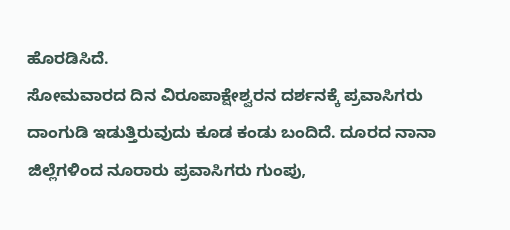ಹೊರಡಿಸಿದೆ.
ಸೋಮವಾರದ ದಿನ ವಿರೂಪಾಕ್ಷೇಶ್ವರನ ದರ್ಶನಕ್ಕೆ ಪ್ರವಾಸಿಗರು ದಾಂಗುಡಿ ಇಡುತ್ತಿರುವುದು ಕೂಡ ಕಂಡು ಬಂದಿದೆ. ದೂರದ ನಾನಾ ಜಿಲ್ಲೆಗಳಿಂದ ನೂರಾರು ಪ್ರವಾಸಿಗರು ಗುಂಪು,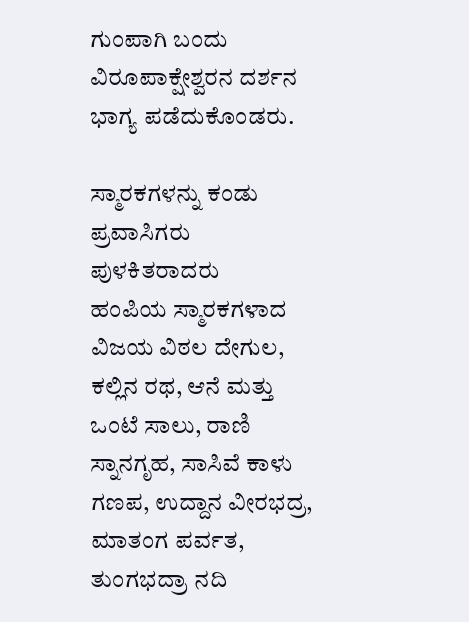ಗುಂಪಾಗಿ ಬಂದು ವಿರೂಪಾಕ್ಷೇಶ್ವರನ ದರ್ಶನ ಭಾಗ್ಯ ಪಡೆದುಕೊಂಡರು.

ಸ್ಮಾರಕಗಳನ್ನು ಕಂಡು ಪ್ರವಾಸಿಗರು ಪುಳಕಿತರಾದರು
ಹಂಪಿಯ ಸ್ಮಾರಕಗಳಾದ ವಿಜಯ ವಿಠಲ ದೇಗುಲ, ಕಲ್ಲಿನ ರಥ, ಆನೆ ಮತ್ತು ಒಂಟೆ ಸಾಲು, ರಾಣಿ ಸ್ನಾನಗೃಹ, ಸಾಸಿವೆ ಕಾಳು ಗಣಪ, ಉದ್ದಾನ ವೀರಭದ್ರ, ಮಾತಂಗ ಪರ್ವತ, ತುಂಗಭದ್ರಾ ನದಿ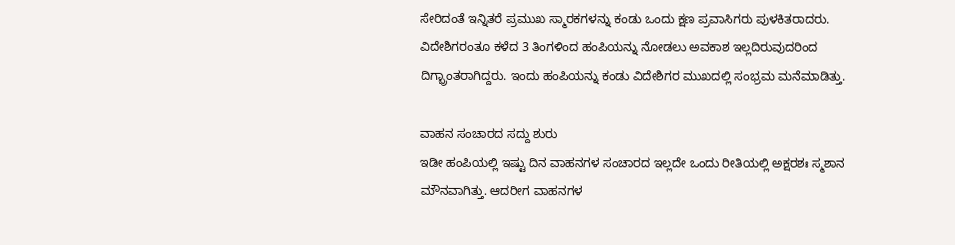ಸೇರಿದಂತೆ ಇನ್ನಿತರೆ ಪ್ರಮುಖ ಸ್ಮಾರಕಗಳನ್ನು ಕಂಡು ಒಂದು ಕ್ಷಣ ಪ್ರವಾಸಿಗರು ಪುಳಕಿತರಾದರು. ವಿದೇಶಿಗರಂತೂ ಕಳೆದ 3 ತಿಂಗಳಿಂದ ಹಂಪಿಯನ್ನು ನೋಡಲು ಅವಕಾಶ ಇಲ್ಲದಿರುವುದರಿಂದ ದಿಗ್ಭ್ರಾಂತರಾಗಿದ್ದರು. ಇಂದು ಹಂಪಿಯನ್ನು ಕಂಡು ವಿದೇಶಿಗರ ಮುಖದಲ್ಲಿ ಸಂಭ್ರಮ ಮನೆಮಾಡಿತ್ತು.

ವಾಹನ ಸಂಚಾರದ ಸದ್ದು ಶುರು
ಇಡೀ ಹಂಪಿಯಲ್ಲಿ ಇಷ್ಟು ದಿನ ವಾಹನಗಳ ಸಂಚಾರದ ಇಲ್ಲದೇ ಒಂದು ರೀತಿಯಲ್ಲಿ ಅಕ್ಷರಶಃ ಸ್ಮಶಾನ ಮೌನವಾಗಿತ್ತು. ಆದರೀಗ ವಾಹನಗಳ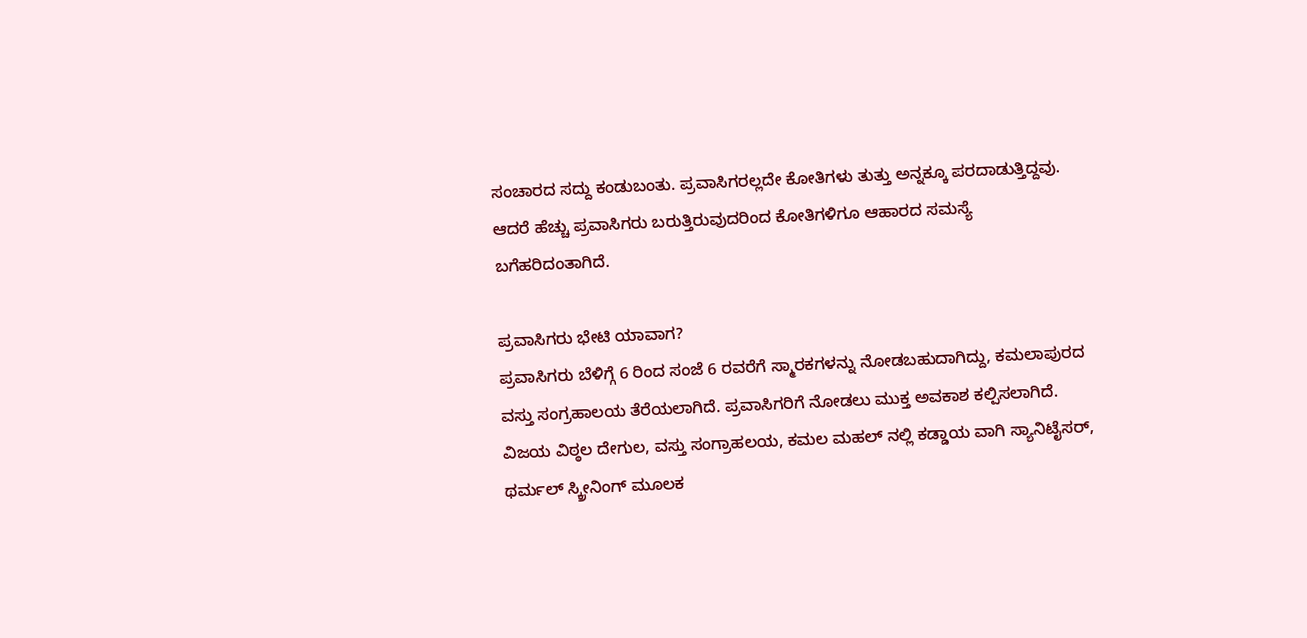ಸಂಚಾರದ ಸದ್ದು ಕಂಡುಬಂತು. ಪ್ರವಾಸಿಗರಲ್ಲದೇ ಕೋತಿಗಳು ತುತ್ತು ಅನ್ನಕ್ಕೂ ಪರದಾಡುತ್ತಿದ್ದವು. ಆದರೆ ಹೆಚ್ಚು ಪ್ರವಾಸಿಗರು ಬರುತ್ತಿರುವುದರಿಂದ ಕೋತಿಗಳಿಗೂ ಆಹಾರದ ಸಮಸ್ಯೆ ಬಗೆಹರಿದಂತಾಗಿದೆ.

ಪ್ರವಾಸಿಗರು ಭೇಟಿ ಯಾವಾಗ?
ಪ್ರವಾಸಿಗರು ಬೆಳಿಗ್ಗೆ 6 ರಿಂದ ಸಂಜೆ 6 ರವರೆಗೆ ಸ್ಮಾರಕಗಳನ್ನು ನೋಡಬಹುದಾಗಿದ್ದು, ಕಮಲಾಪುರದ ವಸ್ತು ಸಂಗ್ರಹಾಲಯ ತೆರೆಯಲಾಗಿದೆ. ಪ್ರವಾಸಿಗರಿಗೆ ನೋಡಲು ಮುಕ್ತ ಅವಕಾಶ ಕಲ್ಪಿಸಲಾಗಿದೆ. ವಿಜಯ ವಿಠ್ಠಲ ದೇಗುಲ, ವಸ್ತು ಸಂಗ್ರಾಹಲಯ, ಕಮಲ ಮಹಲ್ ನಲ್ಲಿ ಕಡ್ಡಾಯ ವಾಗಿ ಸ್ಯಾನಿಟೈಸರ್, ಥರ್ಮಲ್ ಸ್ಕ್ರೀನಿಂಗ್ ಮೂಲಕ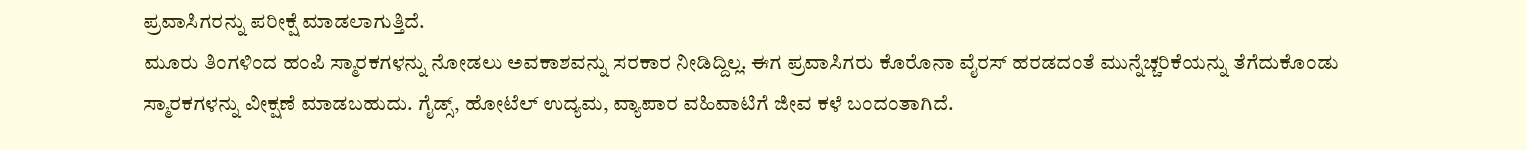ಪ್ರವಾಸಿಗರನ್ನು ಪರೀಕ್ಷೆ ಮಾಡಲಾಗುತ್ತಿದೆ.
ಮೂರು ತಿಂಗಳಿಂದ ಹಂಪಿ ಸ್ಮಾರಕಗಳನ್ನು ನೋಡಲು ಅವಕಾಶವನ್ನು ಸರಕಾರ ನೀಡಿದ್ದಿಲ್ಲ. ಈಗ ಪ್ರವಾಸಿಗರು ಕೊರೊನಾ ವೈರಸ್ ಹರಡದಂತೆ ಮುನ್ನೆಚ್ಚರಿಕೆಯನ್ನು ತೆಗೆದುಕೊಂಡು ಸ್ಮಾರಕಗಳನ್ನು ವೀಕ್ಷಣೆ ಮಾಡಬಹುದು. ಗೈಡ್ಸ್, ಹೋಟೆಲ್ ಉದ್ಯಮ, ವ್ಯಾಪಾರ ವಹಿವಾಟಿಗೆ ಜೀವ ಕಳೆ ಬಂದಂತಾಗಿದೆ.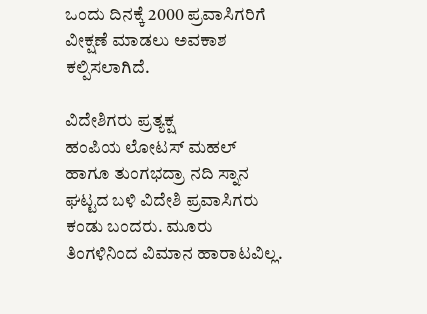ಒಂದು ದಿನಕ್ಕೆ 2000 ಪ್ರವಾಸಿಗರಿಗೆ ವೀಕ್ಷಣೆ ಮಾಡಲು ಅವಕಾಶ ಕಲ್ಪಿಸಲಾಗಿದೆ.

ವಿದೇಶಿಗರು ಪ್ರತ್ಯಕ್ಷ
ಹಂಪಿಯ ಲೋಟಸ್ ಮಹಲ್ ಹಾಗೂ ತುಂಗಭದ್ರಾ ನದಿ ಸ್ನಾನ ಘಟ್ಟದ ಬಳಿ ವಿದೇಶಿ ಪ್ರವಾಸಿಗರು ಕಂಡು ಬಂದರು. ಮೂರು ತಿಂಗಳಿನಿಂದ ವಿಮಾನ ಹಾರಾಟವಿಲ್ಲ.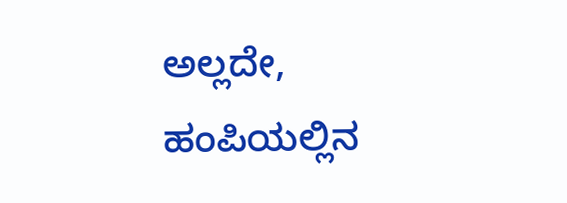ಅಲ್ಲದೇ, ಹಂಪಿಯಲ್ಲಿನ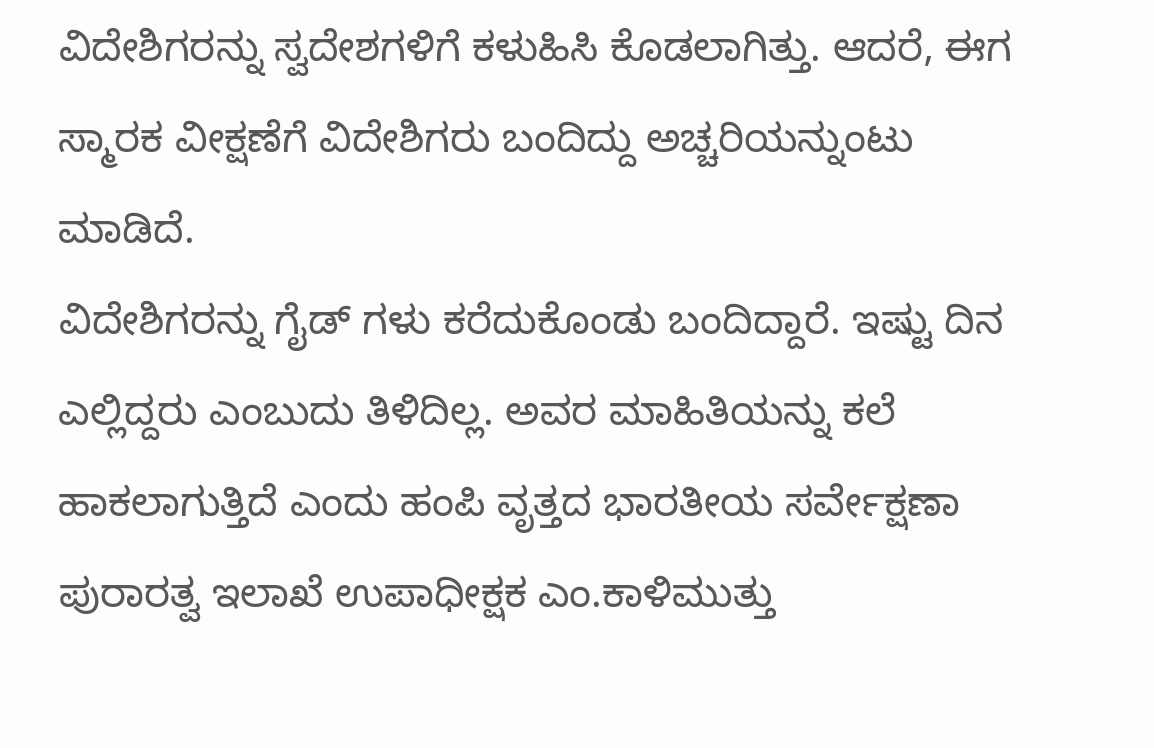ವಿದೇಶಿಗರನ್ನು ಸ್ವದೇಶಗಳಿಗೆ ಕಳುಹಿಸಿ ಕೊಡಲಾಗಿತ್ತು. ಆದರೆ, ಈಗ ಸ್ಮಾರಕ ವೀಕ್ಷಣೆಗೆ ವಿದೇಶಿಗರು ಬಂದಿದ್ದು ಅಚ್ಚರಿಯನ್ನುಂಟು ಮಾಡಿದೆ.
ವಿದೇಶಿಗರನ್ನು ಗೈಡ್ ಗಳು ಕರೆದುಕೊಂಡು ಬಂದಿದ್ದಾರೆ. ಇಷ್ಟು ದಿನ ಎಲ್ಲಿದ್ದರು ಎಂಬುದು ತಿಳಿದಿಲ್ಲ. ಅವರ ಮಾಹಿತಿಯನ್ನು ಕಲೆ ಹಾಕಲಾಗುತ್ತಿದೆ ಎಂದು ಹಂಪಿ ವೃತ್ತದ ಭಾರತೀಯ ಸರ್ವೇಕ್ಷಣಾ ಪುರಾರತ್ವ ಇಲಾಖೆ ಉಪಾಧೀಕ್ಷಕ ಎಂ.ಕಾಳಿಮುತ್ತು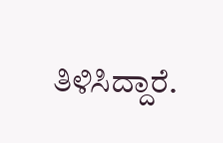ತಿಳಿಸಿದ್ದಾರೆ.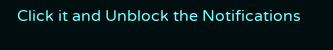Click it and Unblock the Notifications